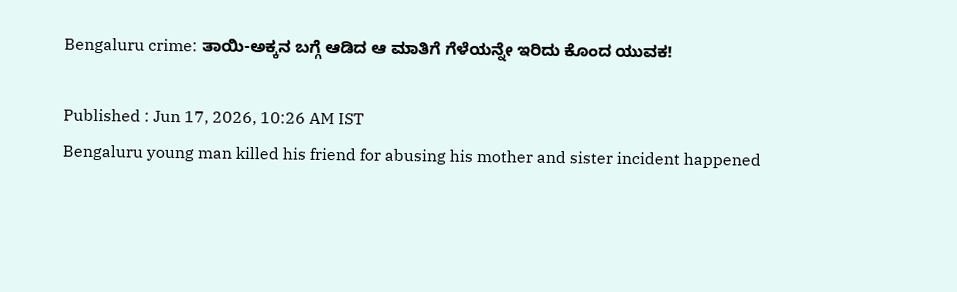Bengaluru crime: ತಾಯಿ-ಅಕ್ಕನ ಬಗ್ಗೆ ಆಡಿದ ಆ ಮಾತಿಗೆ ಗೆಳೆಯನ್ನೇ ಇರಿದು ಕೊಂದ ಯುವಕ!

Published : Jun 17, 2026, 10:26 AM IST
Bengaluru young man killed his friend for abusing his mother and sister incident happened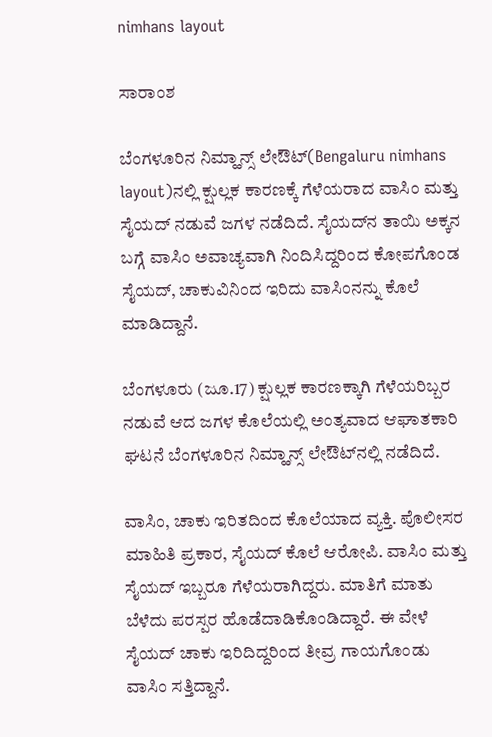nimhans layout

ಸಾರಾಂಶ

ಬೆಂಗಳೂರಿನ ನಿಮ್ಹಾನ್ಸ್ ಲೇಔಟ್‌(Bengaluru nimhans layout)ನಲ್ಲಿ ಕ್ಷುಲ್ಲಕ ಕಾರಣಕ್ಕೆ ಗೆಳೆಯರಾದ ವಾಸಿಂ ಮತ್ತು ಸೈಯದ್ ನಡುವೆ ಜಗಳ ನಡೆದಿದೆ. ಸೈಯದ್‌ನ ತಾಯಿ ಅಕ್ಕನ ಬಗ್ಗೆ ವಾಸಿಂ ಅವಾಚ್ಯವಾಗಿ ನಿಂದಿಸಿದ್ದರಿಂದ ಕೋಪಗೊಂಡ ಸೈಯದ್, ಚಾಕುವಿನಿಂದ ಇರಿದು ವಾಸಿಂನನ್ನು ಕೊಲೆ ಮಾಡಿದ್ದಾನೆ.

ಬೆಂಗಳೂರು (ಜೂ.17) ಕ್ಷುಲ್ಲಕ ಕಾರಣಕ್ಕಾಗಿ ಗೆಳೆಯರಿಬ್ಬರ ನಡುವೆ ಆದ ಜಗಳ ಕೊಲೆಯಲ್ಲಿ ಅಂತ್ಯವಾದ ಆಘಾತಕಾರಿ ಘಟನೆ ಬೆಂಗಳೂರಿನ ನಿಮ್ಹಾನ್ಸ್ ಲೇಔಟ್‌ನಲ್ಲಿ ನಡೆದಿದೆ.

ವಾಸಿಂ, ಚಾಕು ಇರಿತದಿಂದ ಕೊಲೆಯಾದ ವ್ಯಕ್ತಿ. ಪೊಲೀಸರ ಮಾಹಿತಿ ಪ್ರಕಾರ, ಸೈಯದ್ ಕೊಲೆ ಆರೋಪಿ. ವಾಸಿಂ ಮತ್ತು ಸೈಯದ್ ಇಬ್ಬರೂ ಗೆಳೆಯರಾಗಿದ್ದರು. ಮಾತಿಗೆ ಮಾತು ಬೆಳೆದು ಪರಸ್ಪರ ಹೊಡೆದಾಡಿಕೊಂಡಿದ್ದಾರೆ. ಈ ವೇಳೆ ಸೈಯದ್ ಚಾಕು ಇರಿದಿದ್ದರಿಂದ ತೀವ್ರ ಗಾಯಗೊಂಡು ವಾಸಿಂ ಸತ್ತಿದ್ದಾನೆ.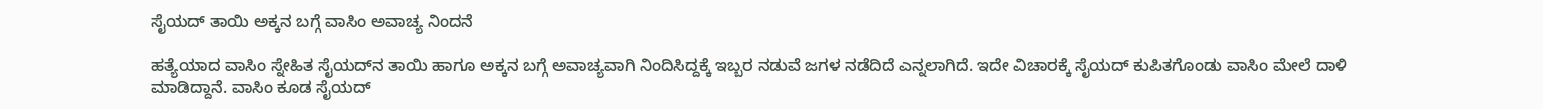ಸೈಯದ್ ತಾಯಿ ಅಕ್ಕನ ಬಗ್ಗೆ ವಾಸಿಂ ಅವಾಚ್ಯ ನಿಂದನೆ

ಹತ್ಯೆಯಾದ ವಾಸಿಂ ಸ್ನೇಹಿತ ಸೈಯದ್‌ನ ತಾಯಿ ಹಾಗೂ ಅಕ್ಕನ ಬಗ್ಗೆ ಅವಾಚ್ಯವಾಗಿ ನಿಂದಿಸಿದ್ದಕ್ಕೆ ಇಬ್ಬರ ನಡುವೆ ಜಗಳ ನಡೆದಿದೆ ಎನ್ನಲಾಗಿದೆ. ಇದೇ ವಿಚಾರಕ್ಕೆ ಸೈಯದ್ ಕುಪಿತಗೊಂಡು ವಾಸಿಂ ಮೇಲೆ ದಾಳಿ ಮಾಡಿದ್ದಾನೆ. ವಾಸಿಂ ಕೂಡ ಸೈಯದ್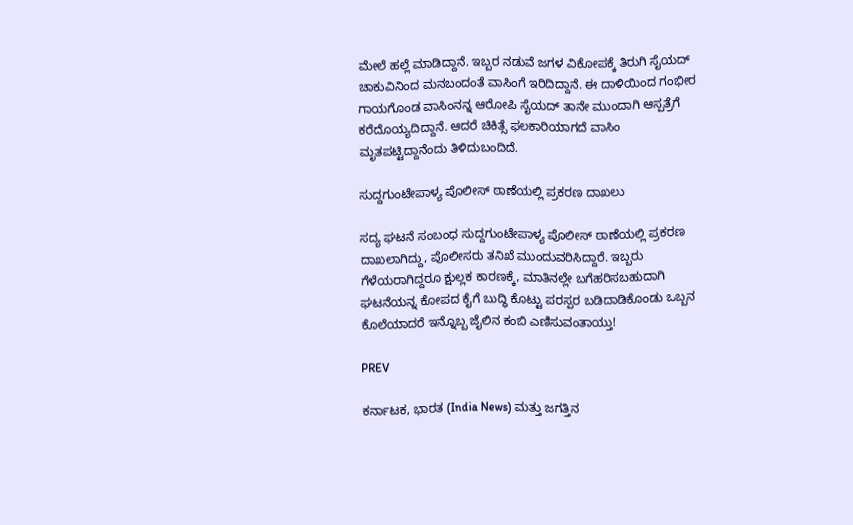ಮೇಲೆ ಹಲ್ಲೆ ಮಾಡಿದ್ದಾನೆ. ಇಬ್ಬರ ನಡುವೆ ಜಗಳ ವಿಕೋಪಕ್ಕೆ ತಿರುಗಿ ಸೈಯದ್ ಚಾಕುವಿನಿಂದ ಮನಬಂದಂತೆ ವಾಸಿಂಗೆ ಇರಿದಿದ್ದಾನೆ. ಈ ದಾಳಿಯಿಂದ ಗಂಭೀರ ಗಾಯಗೊಂಡ ವಾಸಿಂನನ್ನ ಆರೋಪಿ ಸೈಯದ್ ತಾನೇ ಮುಂದಾಗಿ ಆಸ್ಪತ್ರೆಗೆ ಕರೆದೊಯ್ಯದಿದ್ದಾನೆ. ಆದರೆ ಚಿಕಿತ್ಸೆ ಫಲಕಾರಿಯಾಗದೆ ವಾಸಿಂ ಮೃತಪಟ್ಟಿದ್ದಾನೆಂದು ತಿಳಿದುಬಂದಿದೆ.

ಸುದ್ದಗುಂಟೇಪಾಳ್ಯ ಪೊಲೀಸ್ ಠಾಣೆಯಲ್ಲಿ ಪ್ರಕರಣ ದಾಖಲು

ಸದ್ಯ ಘಟನೆ ಸಂಬಂಧ ಸುದ್ದಗುಂಟೇಪಾಳ್ಯ ಪೊಲೀಸ್ ಠಾಣೆಯಲ್ಲಿ ಪ್ರಕರಣ ದಾಖಲಾಗಿದ್ದು, ಪೊಲೀಸರು ತನಿಖೆ ಮುಂದುವರಿಸಿದ್ದಾರೆ. ಇಬ್ಬರು ಗೆಳೆಯರಾಗಿದ್ದರೂ ಕ್ಷುಲ್ಲಕ ಕಾರಣಕ್ಕೆ, ಮಾತಿನಲ್ಲೇ ಬಗೆಹರಿಸಬಹುದಾಗಿ ಘಟನೆಯನ್ನ ಕೋಪದ ಕೈಗೆ ಬುದ್ಧಿ ಕೊಟ್ಟು ಪರಸ್ಪರ ಬಡಿದಾಡಿಕೊಂಡು ಒಬ್ಬನ ಕೊಲೆಯಾದರೆ ಇನ್ನೊಬ್ಬ ಜೈಲಿನ ಕಂಬಿ ಎಣಿಸುವಂತಾಯ್ತು!

PREV

ಕರ್ನಾಟಕ, ಭಾರತ (India News) ಮತ್ತು ಜಗತ್ತಿನ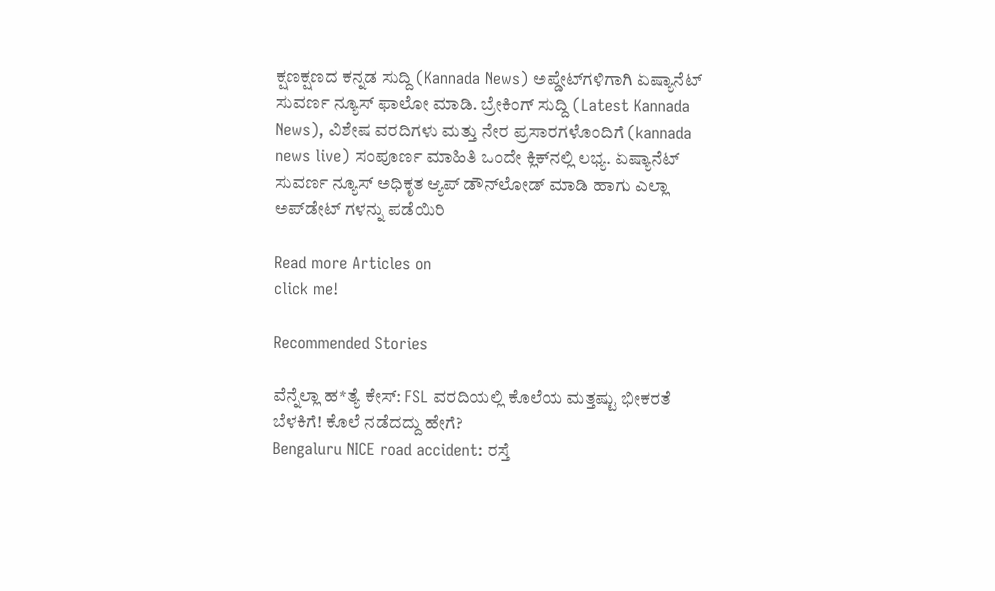ಕ್ಷಣಕ್ಷಣದ ಕನ್ನಡ ಸುದ್ದಿ (Kannada News) ಅಪ್ಡೇಟ್‌ಗಳಿಗಾಗಿ ಏಷ್ಯಾನೆಟ್ ಸುವರ್ಣ ನ್ಯೂಸ್‌ ಫಾಲೋ ಮಾಡಿ. ಬ್ರೇಕಿಂಗ್ ಸುದ್ದಿ (Latest Kannada News), ವಿಶೇಷ ವರದಿಗಳು ಮತ್ತು ನೇರ ಪ್ರಸಾರಗಳೊಂದಿಗೆ (kannada news live) ಸಂಪೂರ್ಣ ಮಾಹಿತಿ ಒಂದೇ ಕ್ಲಿಕ್‌ನಲ್ಲಿ ಲಭ್ಯ. ಏಷ್ಯಾನೆಟ್ ಸುವರ್ಣ ನ್ಯೂಸ್ ಅಧಿಕೃತ ಆ್ಯಪ್ ಡೌನ್‌ಲೋಡ್ ಮಾಡಿ ಹಾಗು ಎಲ್ಲಾ ಅಪ್‌ಡೇಟ್ ಗಳನ್ನು ಪಡೆಯಿರಿ

Read more Articles on
click me!

Recommended Stories

ವೆನ್ನೆಲ್ಲಾ ಹ*ತ್ಯೆ ಕೇಸ್‌: FSL ವರದಿಯಲ್ಲಿ ಕೊಲೆಯ ಮತ್ತಷ್ಟು ಭೀಕರತೆ ಬೆಳಕಿಗೆ! ಕೊಲೆ ನಡೆದದ್ದು ಹೇಗೆ?
Bengaluru NICE road accident: ರಸ್ತೆ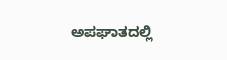ಅಪಘಾತದಲ್ಲಿ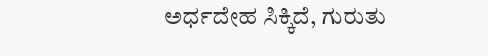ಅರ್ಧದೇಹ ಸಿಕ್ಕಿದೆ, ಗುರುತು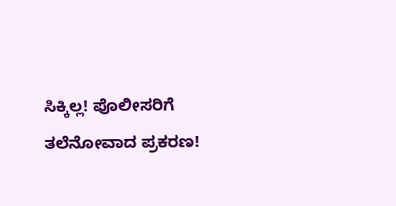ಸಿಕ್ಕಿಲ್ಲ! ಪೊಲೀಸರಿಗೆ ತಲೆನೋವಾದ ಪ್ರಕರಣ!